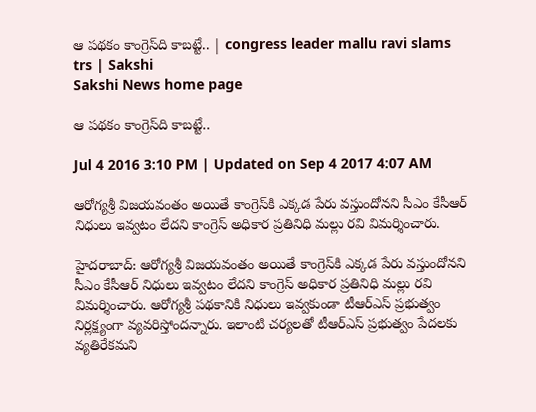ఆ పథకం కాంగ్రెస్‌ది కాబట్టే.. | congress leader mallu ravi slams trs | Sakshi
Sakshi News home page

ఆ పథకం కాంగ్రెస్‌ది కాబట్టే..

Jul 4 2016 3:10 PM | Updated on Sep 4 2017 4:07 AM

ఆరోగ్యశ్రీ విజయవంతం అయితే కాంగ్రెస్‌కి ఎక్కడ పేరు వస్తుందోనని సీఎం కేసీఆర్ నిధులు ఇవ్వటం లేదని కాంగ్రెస్ అధికార ప్రతినిధి మల్లు రవి విమర్శించారు.

హైదరాబాద్‌: ఆరోగ్యశ్రీ విజయవంతం అయితే కాంగ్రెస్‌కి ఎక్కడ పేరు వస్తుందోనని సీఎం కేసీఆర్ నిధులు ఇవ్వటం లేదని కాంగ్రెస్ అధికార ప్రతినిధి మల్లు రవి విమర్శించారు. ఆరోగ్యశ్రీ పథకానికి నిధులు ఇవ్వకుండా టీఆర్‌ఎస్ ప్రభుత్వం నిర్లక్ష్యంగా వ్యవరిస్తోందన్నారు. ఇలాంటి చర్యలతో టీఆర్‌ఎస్ ప్రభుత్వం పేదలకు వ్యతిరేకమని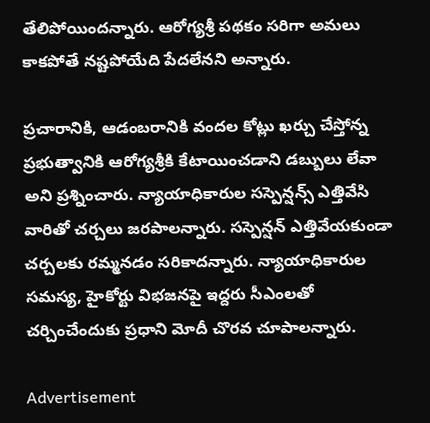తేలిపోయిందన్నారు. ఆరోగ్యశ్రీ పథకం సరిగా అమలు కాకపోతే నష్టపోయేది పేదలేనని అన్నారు.

ప్రచారానికి, ఆడంబరానికి వందల కోట్లు ఖర్చు చేస్తోన్న ప్రభుత్వానికి ఆరోగ్యశ్రీకి కేటాయించడాని డబ్బులు లేవా అని ప్రశ్నించారు. న్యాయాధికారుల సస్పెన్షన్స్ ఎత్తివేసి వారితో చర్చలు జరపాలన్నారు. సస్పెన్షన్ ఎత్తివేయకుండా చర్చలకు రమ్మనడం సరికాదన్నారు. న్యాయాధికారుల సమస్య, హైకోర్టు విభజనపై ఇద్దరు సీఎంలతో చర్చించేందుకు ప్రధాని మోదీ చొరవ చూపాలన్నారు.

Advertisement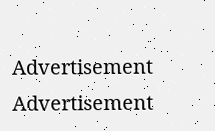Advertisement
Advertisement